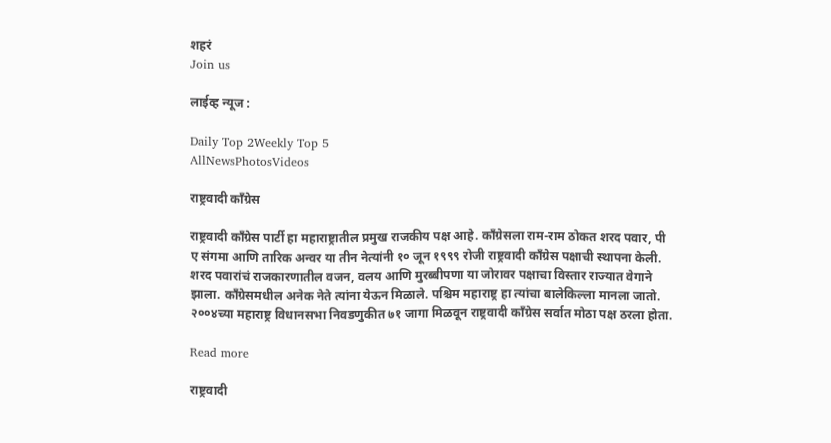शहरं
Join us

लाईव्ह न्यूज :

Daily Top 2Weekly Top 5
AllNewsPhotosVideos

राष्ट्रवादी काँग्रेस

राष्ट्रवादी काँग्रेस पार्टी हा महाराष्ट्रातील प्रमुख राजकीय पक्ष आहे. काँग्रेसला राम-राम ठोकत शरद पवार, पी ए संगमा आणि तारिक अन्वर या तीन नेत्यांनी १० जून १९९९ रोजी राष्ट्रवादी काँग्रेस पक्षाची स्थापना केली. शरद पवारांचं राजकारणातील वजन, वलय आणि मुरब्बीपणा या जोरावर पक्षाचा विस्तार राज्यात वेगाने झाला. काँग्रेसमधील अनेक नेते त्यांना येऊन मिळाले. पश्चिम महाराष्ट्र हा त्यांचा बालेकिल्ला मानला जातो. २००४च्या महाराष्ट्र विधानसभा निवडणुकीत ७१ जागा मिळवून राष्ट्रवादी काँग्रेस सर्वात मोठा पक्ष ठरला होता.

Read more

राष्ट्रवादी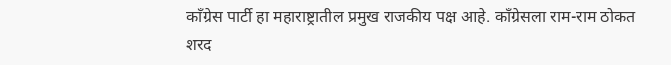काँग्रेस पार्टी हा महाराष्ट्रातील प्रमुख राजकीय पक्ष आहे. काँग्रेसला राम-राम ठोकत शरद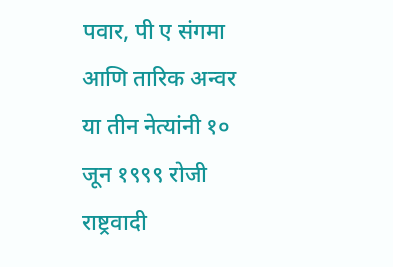पवार, पी ए संगमा आणि तारिक अन्वर या तीन नेत्यांनी १० जून १९९९ रोजी राष्ट्रवादी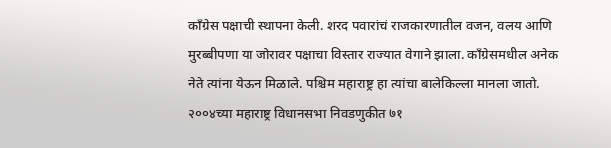काँग्रेस पक्षाची स्थापना केली. शरद पवारांचं राजकारणातील वजन, वलय आणि मुरब्बीपणा या जोरावर पक्षाचा विस्तार राज्यात वेगाने झाला. काँग्रेसमधील अनेक नेते त्यांना येऊन मिळाले. पश्चिम महाराष्ट्र हा त्यांचा बालेकिल्ला मानला जातो. २००४च्या महाराष्ट्र विधानसभा निवडणुकीत ७१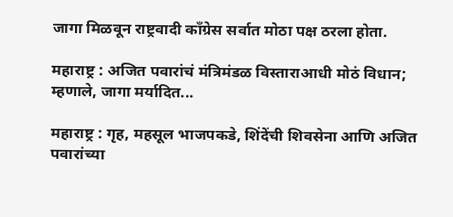जागा मिळवून राष्ट्रवादी काँग्रेस सर्वात मोठा पक्ष ठरला होता.

महाराष्ट्र : अजित पवारांचं मंत्रिमंडळ विस्ताराआधी मोठं विधान; म्हणाले, जागा मर्यादित...

महाराष्ट्र : गृह, महसूल भाजपकडे, शिंदेंची शिवसेना आणि अजित पवारांच्या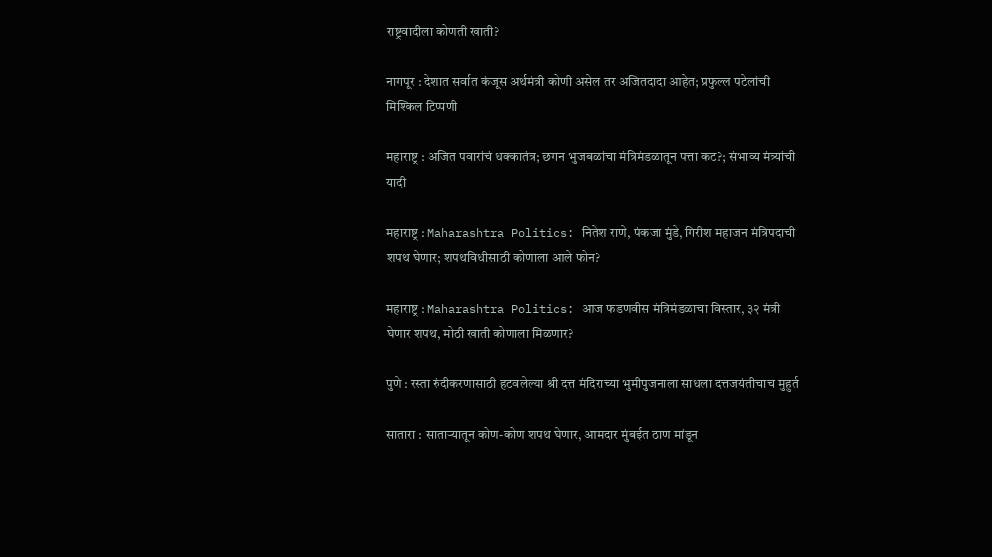राष्ट्रवादीला कोणती खाती?

नागपूर : देशात सर्वात कंजूस अर्थमंत्री कोणी असेल तर अजितदादा आहेत; प्रफुल्ल पटेलांची मिश्किल टिप्पणी

महाराष्ट्र : अजित पवारांचं धक्कातंत्र; छगन भुजबळांचा मंत्रिमंडळातून पत्ता कट?; संभाव्य मंत्र्यांची यादी

महाराष्ट्र : Maharashtra Politics: नितेश राणे, पंकजा मुंडे, गिरीश महाजन मंत्रिपदाची शपथ घेणार; शपथविधीसाठी कोणाला आले फोन?

महाराष्ट्र : Maharashtra Politics: आज फडणवीस मंत्रिमंडळाचा विस्तार, ३२ मंत्री घेणार शपथ, मोठी खाती कोणाला मिळणार?

पुणे : रस्ता रुंदीकरणासाठी हटवलेल्या श्री दत्त मंदिराच्या भुमीपुजनाला साधला दत्तजयंतीचाच मुहुर्त

सातारा : साताऱ्यातून कोण-कोण शपथ घेणार, आमदार मुंबईत ठाण मांडून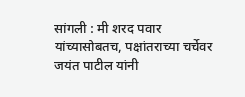सांगली : मी शरद पवार यांच्यासोबतच, पक्षांतराच्या चर्चेवर जयंत पाटील यांनी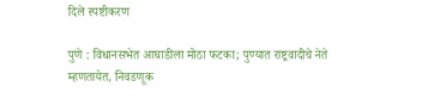दिले स्पष्टीकरण

पुणे : विधानसभेत आघाडीला मोठा फटका; पुण्यात राष्ट्रवादीचे नेते म्हणतायेत, निवडणूक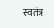स्वतंत्र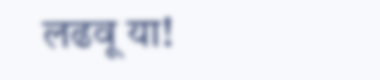लढवू या!